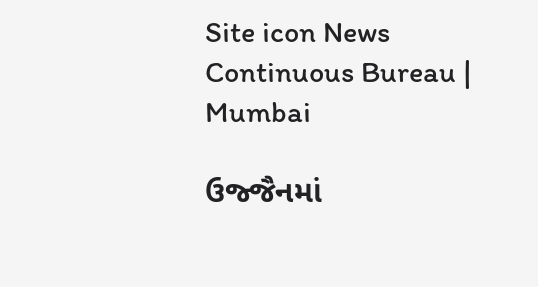Site icon News Continuous Bureau | Mumbai

ઉજ્જૈનમાં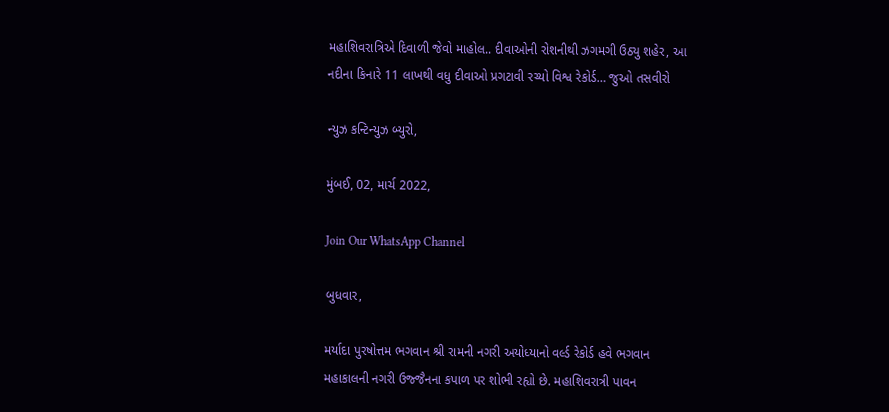મહાશિવરાત્રિએ દિવાળી જેવો માહોલ.. દીવાઓની રોશનીથી ઝગમગી ઉઠ્યુ શહેર, આ નદીના કિનારે 11 લાખથી વધુ દીવાઓ પ્રગટાવી રચ્યો વિશ્વ રેકોર્ડ… જુઓ તસવીરો

ન્યુઝ કન્ટિન્યુઝ બ્યુરો,

મુંબઈ, 02, માર્ચ 2022,

Join Our WhatsApp Channel

બુધવાર,

મર્યાદા પુરષોત્તમ ભગવાન શ્રી રામની નગરી અયોધ્યાનો વર્લ્ડ રેકોર્ડ હવે ભગવાન મહાકાલની નગરી ઉજ્જૈનના કપાળ પર શોભી રહ્યો છે. મહાશિવરાત્રી પાવન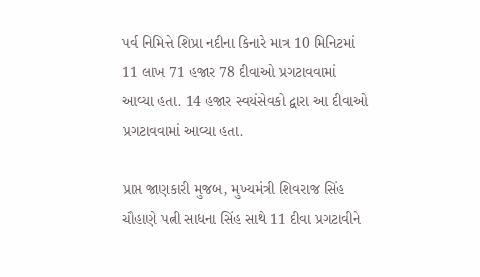પર્વ નિમિત્તે શિપ્રા નદીના કિનારે માત્ર 10 મિનિટમાં 11 લાખ 71 હજાર 78 દીવાઓ પ્રગટાવવામાં આવ્યા હતા. 14 હજાર સ્વયંસેવકો દ્વારા આ દીવાઓ પ્રગટાવવામાં આવ્યા હતા.

પ્રાપ્ત જાણકારી મુજબ, મુખ્યમંત્રી શિવરાજ સિંહ ચૌહાણે પત્ની સાધના સિંહ સાથે 11 દીવા પ્રગટાવીને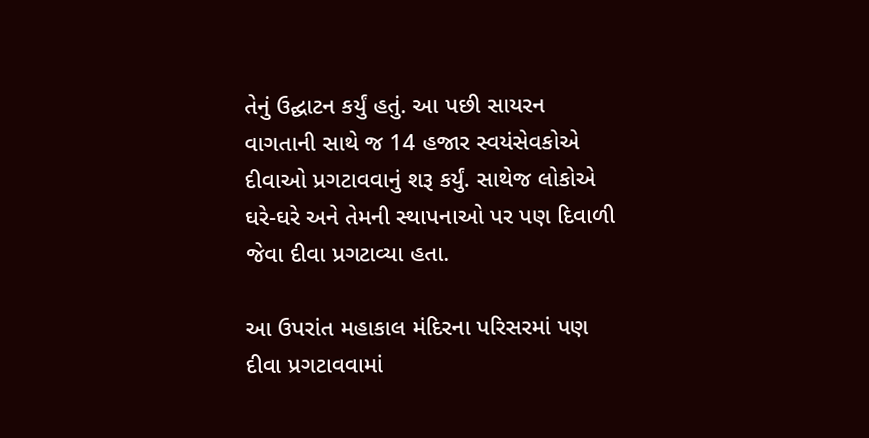તેનું ઉદ્ઘાટન કર્યું હતું. આ પછી સાયરન વાગતાની સાથે જ 14 હજાર સ્વયંસેવકોએ દીવાઓ પ્રગટાવવાનું શરૂ કર્યું. સાથેજ લોકોએ ઘરે-ઘરે અને તેમની સ્થાપનાઓ પર પણ દિવાળી જેવા દીવા પ્રગટાવ્યા હતા.

આ ઉપરાંત મહાકાલ મંદિરના પરિસરમાં પણ દીવા પ્રગટાવવામાં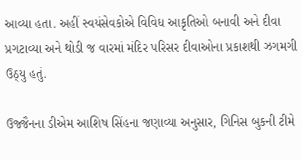આવ્યા હતા. અહીં સ્વયંસેવકોએ વિવિધ આકૃતિઓ બનાવી અને દીવા પ્રગટાવ્યા અને થોડી જ વારમાં મંદિર પરિસર દીવાઓના પ્રકાશથી ઝગમગી ઉઠ્યુ હતું.

ઉજ્જૈનના ડીએમ આશિષ સિંહના જણાવ્યા અનુસાર, ગિનિસ બુકની ટીમે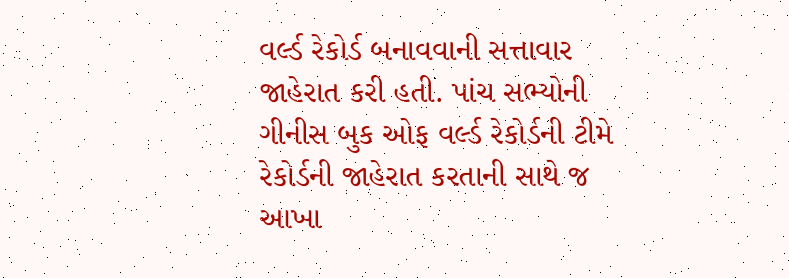વર્લ્ડ રેકોર્ડ બનાવવાની સત્તાવાર જાહેરાત કરી હતી. પાંચ સભ્યોની ગીનીસ બુક ઓફ વર્લ્ડ રેકોર્ડની ટીમે રેકોર્ડની જાહેરાત કરતાની સાથે જ આખા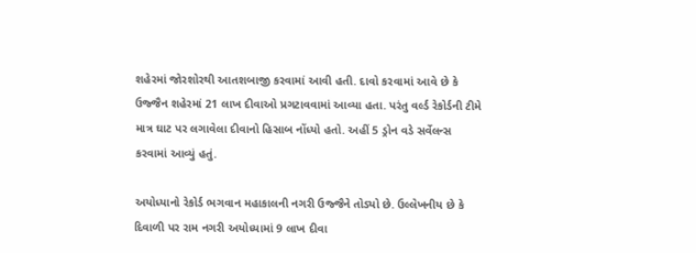શહેરમાં જોરશોરથી આતશબાજી કરવામાં આવી હતી. દાવો કરવામાં આવે છે કે ઉજ્જૈન શહેરમાં 21 લાખ દીવાઓ પ્રગટાવવામાં આવ્યા હતા. પરંતુ વર્લ્ડ રેકોર્ડની ટીમે માત્ર ઘાટ પર લગાવેલા દીવાનો હિસાબ નોંધ્યો હતો. અહીં 5 ડ્રોન વડે સર્વેલન્સ કરવામાં આવ્યું હતું.

અયોધ્યાનો રેકોર્ડ ભગવાન મહાકાલની નગરી ઉજ્જૈને તોડ્યો છે. ઉલ્લેખનીય છે કે દિવાળી પર રામ નગરી અયોધ્યામાં 9 લાખ દીવા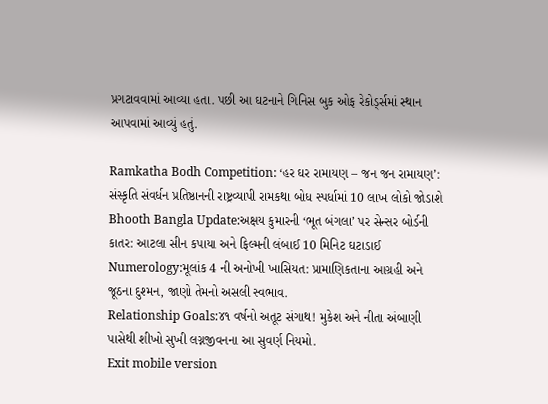પ્રગટાવવામાં આવ્યા હતા. પછી આ ઘટનાને ગિનિસ બુક ઓફ રેકોર્ડ્સમાં સ્થાન આપવામાં આવ્યું હતું.

Ramkatha Bodh Competition: ‘હર ઘર રામાયણ – જન જન રામાયણ’: સંસ્કૃતિ સંવર્ધન પ્રતિષ્ઠાનની રાષ્ટ્રવ્યાપી રામકથા બોધ સ્પર્ધામાં 10 લાખ લોકો જોડાશે
Bhooth Bangla Update:અક્ષય કુમારની ‘ભૂત બંગલા’ પર સેન્સર બોર્ડની કાતર: આટલા સીન કપાયા અને ફિલ્મની લંબાઈ 10 મિનિટ ઘટાડાઈ
Numerology:મૂલાંક 4 ની અનોખી ખાસિયત: પ્રામાણિકતાના આગ્રહી અને જૂઠના દુશ્મન, જાણો તેમનો અસલી સ્વભાવ.
Relationship Goals:૪૧ વર્ષનો અતૂટ સંગાથ! મુકેશ અને નીતા અંબાણી પાસેથી શીખો સુખી લગ્નજીવનના આ સુવર્ણ નિયમો.
Exit mobile version